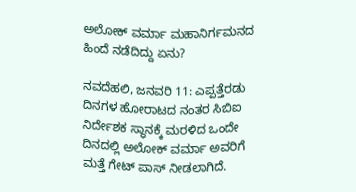ಅಲೋಕ್ ವರ್ಮಾ ಮಹಾನಿರ್ಗಮನದ ಹಿಂದೆ ನಡೆದಿದ್ದು ಏನು?

ನವದೆಹಲಿ, ಜನವರಿ 11: ಎಪ್ಪತ್ತೆರಡು ದಿನಗಳ ಹೋರಾಟದ ನಂತರ ಸಿಬಿಐ ನಿರ್ದೇಶಕ ಸ್ಥಾನಕ್ಕೆ ಮರಳಿದ ಒಂದೇ ದಿನದಲ್ಲಿ ಅಲೋಕ್ ವರ್ಮಾ ಅವರಿಗೆ ಮತ್ತೆ ಗೇಟ್ ಪಾಸ್ ನೀಡಲಾಗಿದೆ.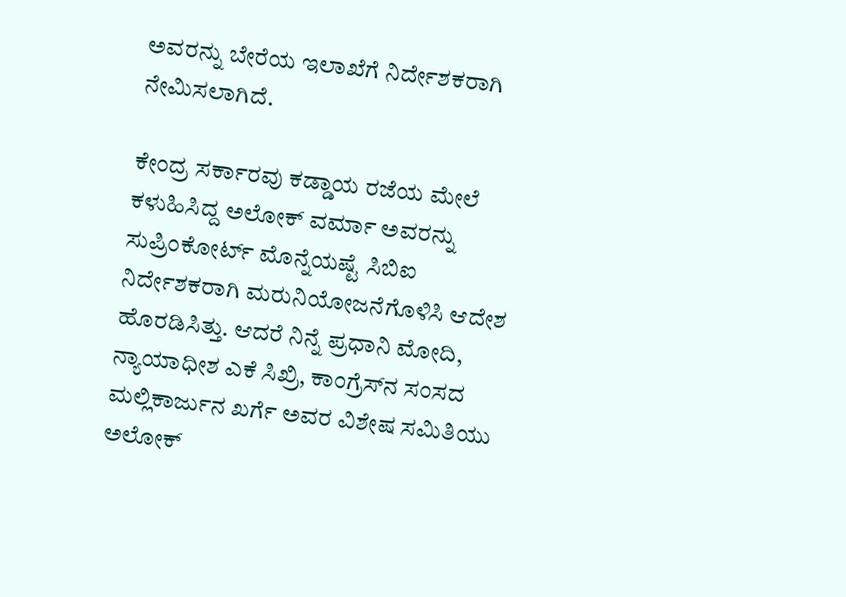ಅವರನ್ನು ಬೇರೆಯ ಇಲಾಖೆಗೆ ನಿರ್ದೇಶಕರಾಗಿ ನೇಮಿಸಲಾಗಿದೆ.

ಕೇಂದ್ರ ಸರ್ಕಾರವು ಕಡ್ಡಾಯ ರಜೆಯ ಮೇಲೆ ಕಳುಹಿಸಿದ್ದ ಅಲೋಕ್ ವರ್ಮಾ ಅವರನ್ನು ಸುಪ್ರಿಂಕೋರ್ಟ್ ಮೊನ್ನೆಯಷ್ಟೆ ಸಿಬಿಐ ನಿರ್ದೇಶಕರಾಗಿ ಮರುನಿಯೋಜನೆಗೊಳಿಸಿ ಆದೇಶ ಹೊರಡಿಸಿತ್ತು. ಆದರೆ ನಿನ್ನೆ ಪ್ರಧಾನಿ ಮೋದಿ, ನ್ಯಾಯಾಧೀಶ ಎಕೆ ಸಿಖ್ರಿ, ಕಾಂಗ್ರೆಸ್‌ನ ಸಂಸದ ಮಲ್ಲಿಕಾರ್ಜುನ ಖರ್ಗೆ ಅವರ ವಿಶೇಷ ಸಮಿತಿಯು ಅಲೋಕ್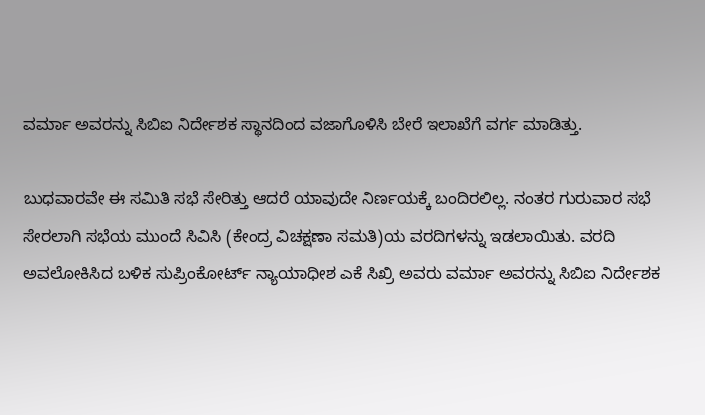ವರ್ಮಾ ಅವರನ್ನು ಸಿಬಿಐ ನಿರ್ದೇಶಕ ಸ್ಥಾನದಿಂದ ವಜಾಗೊಳಿಸಿ ಬೇರೆ ಇಲಾಖೆಗೆ ವರ್ಗ ಮಾಡಿತ್ತು.

ಬುಧವಾರವೇ ಈ ಸಮಿತಿ ಸಭೆ ಸೇರಿತ್ತು ಆದರೆ ಯಾವುದೇ ನಿರ್ಣಯಕ್ಕೆ ಬಂದಿರಲಿಲ್ಲ. ನಂತರ ಗುರುವಾರ ಸಭೆ ಸೇರಲಾಗಿ ಸಭೆಯ ಮುಂದೆ ಸಿವಿಸಿ (ಕೇಂದ್ರ ವಿಚಕ್ಷಣಾ ಸಮತಿ)ಯ ವರದಿಗಳನ್ನು ಇಡಲಾಯಿತು. ವರದಿ ಅವಲೋಕಿಸಿದ ಬಳಿಕ ಸುಪ್ರಿಂಕೋರ್ಟ್‌ ನ್ಯಾಯಾಧೀಶ ಎಕೆ ಸಿಖ್ರಿ ಅವರು ವರ್ಮಾ ಅವರನ್ನು ಸಿಬಿಐ ನಿರ್ದೇಶಕ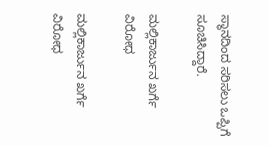ಸ್ಥಾನದಿಂದ ಸರಿಸಲು ಒಪ್ಪಿಗೆ ಸೂಚಿಸಿದ್ದಾರೆ.

ಮಲ್ಲಿಕಾರ್ಜುನ ಖರ್ಗೆ ವಿರೋಧ

ಮಲ್ಲಿಕಾರ್ಜುನ ಖರ್ಗೆ ವಿರೋಧ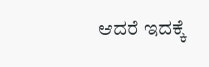ಆದರೆ ಇದಕ್ಕೆ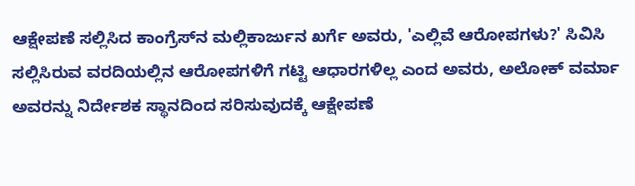ಆಕ್ಷೇಪಣೆ ಸಲ್ಲಿಸಿದ ಕಾಂಗ್ರೆಸ್‌ನ ಮಲ್ಲಿಕಾರ್ಜುನ ಖರ್ಗೆ ಅವರು, 'ಎಲ್ಲಿವೆ ಆರೋಪಗಳು?' ಸಿವಿಸಿ ಸಲ್ಲಿಸಿರುವ ವರದಿಯಲ್ಲಿನ ಆರೋಪಗಳಿಗೆ ಗಟ್ಟಿ ಆಧಾರಗಳಿಲ್ಲ ಎಂದ ಅವರು, ಅಲೋಕ್ ವರ್ಮಾ ಅವರನ್ನು ನಿರ್ದೇಶಕ ಸ್ಥಾನದಿಂದ ಸರಿಸುವುದಕ್ಕೆ ಆಕ್ಷೇಪಣೆ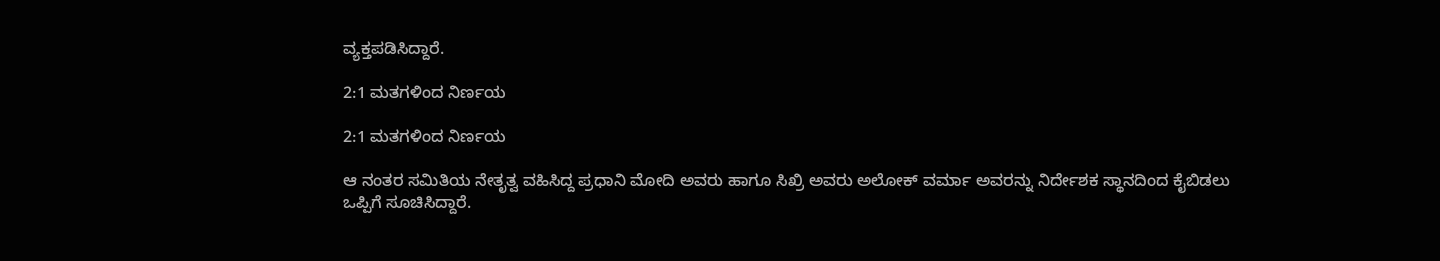ವ್ಯಕ್ತಪಡಿಸಿದ್ದಾರೆ.

2:1 ಮತಗಳಿಂದ ನಿರ್ಣಯ

2:1 ಮತಗಳಿಂದ ನಿರ್ಣಯ

ಆ ನಂತರ ಸಮಿತಿಯ ನೇತೃತ್ವ ವಹಿಸಿದ್ದ ಪ್ರಧಾನಿ ಮೋದಿ ಅವರು ಹಾಗೂ ಸಿಖ್ರಿ ಅವರು ಅಲೋಕ್ ವರ್ಮಾ ಅವರನ್ನು ನಿರ್ದೇಶಕ ಸ್ಥಾನದಿಂದ ಕೈಬಿಡಲು ಒಪ್ಪಿಗೆ ಸೂಚಿಸಿದ್ದಾರೆ.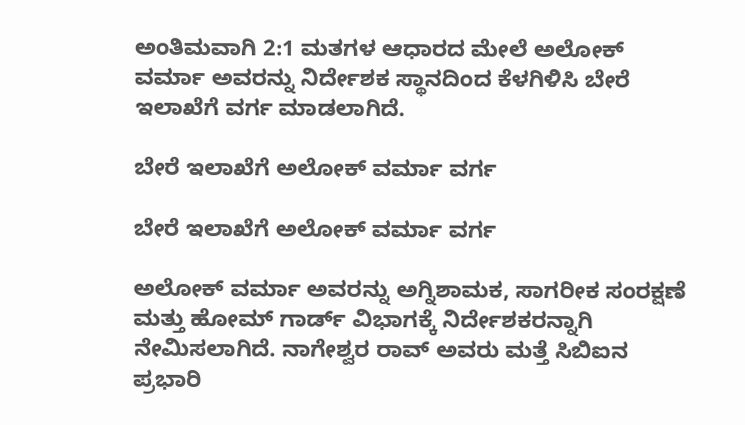ಅಂತಿಮವಾಗಿ 2:1 ಮತಗಳ ಆಧಾರದ ಮೇಲೆ ಅಲೋಕ್ ವರ್ಮಾ ಅವರನ್ನು ನಿರ್ದೇಶಕ ಸ್ಥಾನದಿಂದ ಕೆಳಗಿಳಿಸಿ ಬೇರೆ ಇಲಾಖೆಗೆ ವರ್ಗ ಮಾಡಲಾಗಿದೆ.

ಬೇರೆ ಇಲಾಖೆಗೆ ಅಲೋಕ್ ವರ್ಮಾ ವರ್ಗ

ಬೇರೆ ಇಲಾಖೆಗೆ ಅಲೋಕ್ ವರ್ಮಾ ವರ್ಗ

ಅಲೋಕ್ ವರ್ಮಾ ಅವರನ್ನು ಅಗ್ನಿಶಾಮಕ, ಸಾಗರೀಕ ಸಂರಕ್ಷಣೆ ಮತ್ತು ಹೋಮ್ ಗಾರ್ಡ್ ವಿಭಾಗಕ್ಕೆ ನಿರ್ದೇಶಕರನ್ನಾಗಿ ನೇಮಿಸಲಾಗಿದೆ. ನಾಗೇಶ್ವರ ರಾವ್ ಅವರು ಮತ್ತೆ ಸಿಬಿಐನ ಪ್ರಭಾರಿ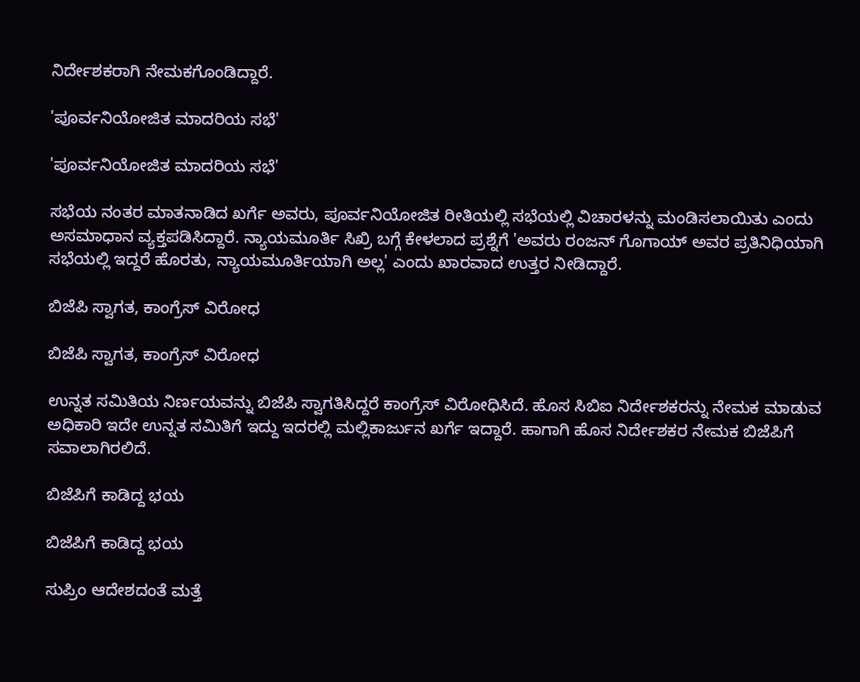ನಿರ್ದೇಶಕರಾಗಿ ನೇಮಕಗೊಂಡಿದ್ದಾರೆ.

'ಪೂರ್ವನಿಯೋಜಿತ ಮಾದರಿಯ ಸಭೆ'

'ಪೂರ್ವನಿಯೋಜಿತ ಮಾದರಿಯ ಸಭೆ'

ಸಭೆಯ ನಂತರ ಮಾತನಾಡಿದ ಖರ್ಗೆ ಅವರು, ಪೂರ್ವನಿಯೋಜಿತ ರೀತಿಯಲ್ಲಿ ಸಭೆಯಲ್ಲಿ ವಿಚಾರಳನ್ನು ಮಂಡಿಸಲಾಯಿತು ಎಂದು ಅಸಮಾಧಾನ ವ್ಯಕ್ತಪಡಿಸಿದ್ದಾರೆ. ನ್ಯಾಯಮೂರ್ತಿ ಸಿಖ್ರಿ ಬಗ್ಗೆ ಕೇಳಲಾದ ಪ್ರಶ್ನೆಗೆ 'ಅವರು ರಂಜನ್ ಗೊಗಾಯ್ ಅವರ ಪ್ರತಿನಿಧಿಯಾಗಿ ಸಭೆಯಲ್ಲಿ ಇದ್ದರೆ ಹೊರತು, ನ್ಯಾಯಮೂರ್ತಿಯಾಗಿ ಅಲ್ಲ' ಎಂದು ಖಾರವಾದ ಉತ್ತರ ನೀಡಿದ್ದಾರೆ.

ಬಿಜೆಪಿ ಸ್ವಾಗತ, ಕಾಂಗ್ರೆಸ್ ವಿರೋಧ

ಬಿಜೆಪಿ ಸ್ವಾಗತ, ಕಾಂಗ್ರೆಸ್ ವಿರೋಧ

ಉನ್ನತ ಸಮಿತಿಯ ನಿರ್ಣಯವನ್ನು ಬಿಜೆಪಿ ಸ್ವಾಗತಿಸಿದ್ದರೆ ಕಾಂಗ್ರೆಸ್ ವಿರೋಧಿಸಿದೆ. ಹೊಸ ಸಿಬಿಐ ನಿರ್ದೇಶಕರನ್ನು ನೇಮಕ ಮಾಡುವ ಅಧಿಕಾರಿ ಇದೇ ಉನ್ನತ ಸಮಿತಿಗೆ ಇದ್ದು ಇದರಲ್ಲಿ ಮಲ್ಲಿಕಾರ್ಜುನ ಖರ್ಗೆ ಇದ್ದಾರೆ. ಹಾಗಾಗಿ ಹೊಸ ನಿರ್ದೇಶಕರ ನೇಮಕ ಬಿಜೆಪಿಗೆ ಸವಾಲಾಗಿರಲಿದೆ.

ಬಿಜೆಪಿಗೆ ಕಾಡಿದ್ದ ಭಯ

ಬಿಜೆಪಿಗೆ ಕಾಡಿದ್ದ ಭಯ

ಸುಪ್ರಿಂ ಆದೇಶದಂತೆ ಮತ್ತೆ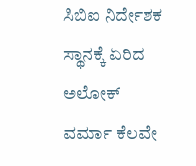ಸಿಬಿಐ ನಿರ್ದೇಶಕ ಸ್ಥಾನಕ್ಕೆ ಏರಿದ ಅಲೋಕ್ ವರ್ಮಾ ಕೆಲವೇ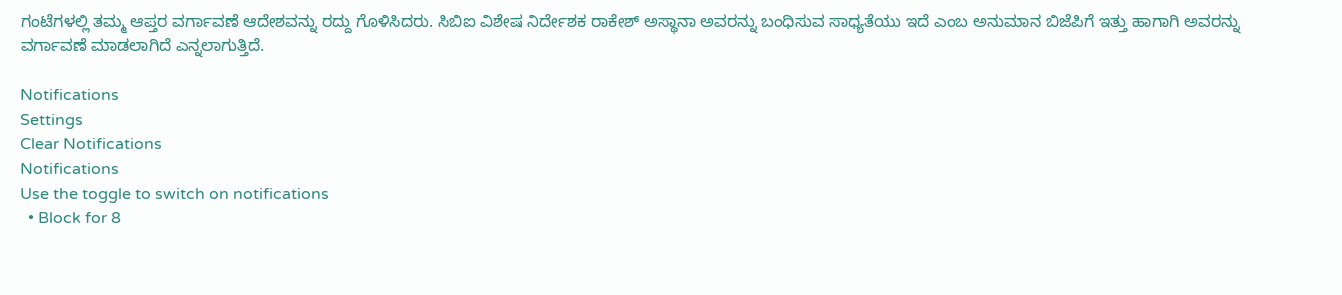ಗಂಟೆಗಳಲ್ಲಿ ತಮ್ಮ ಆಪ್ತರ ವರ್ಗಾವಣೆ ಆದೇಶವನ್ನು ರದ್ದು ಗೊಳಿಸಿದರು. ಸಿಬಿಐ ವಿಶೇಷ ನಿರ್ದೇಶಕ ರಾಕೇಶ್ ಅಸ್ಥಾನಾ ಅವರನ್ನು ಬಂಧಿಸುವ ಸಾಧ್ಯತೆಯು ಇದೆ ಎಂಬ ಅನುಮಾನ ಬಿಜೆಪಿಗೆ ಇತ್ತು ಹಾಗಾಗಿ ಅವರನ್ನು ವರ್ಗಾವಣೆ ಮಾಡಲಾಗಿದೆ ಎನ್ನಲಾಗುತ್ತಿದೆ.

Notifications
Settings
Clear Notifications
Notifications
Use the toggle to switch on notifications
  • Block for 8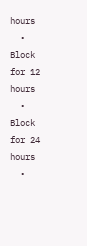hours
  • Block for 12 hours
  • Block for 24 hours
  •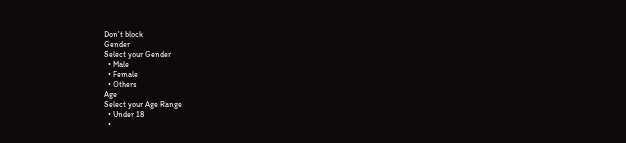Don't block
Gender
Select your Gender
  • Male
  • Female
  • Others
Age
Select your Age Range
  • Under 18
  •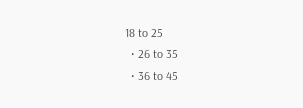18 to 25
  • 26 to 35
  • 36 to 45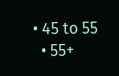• 45 to 55
  • 55+